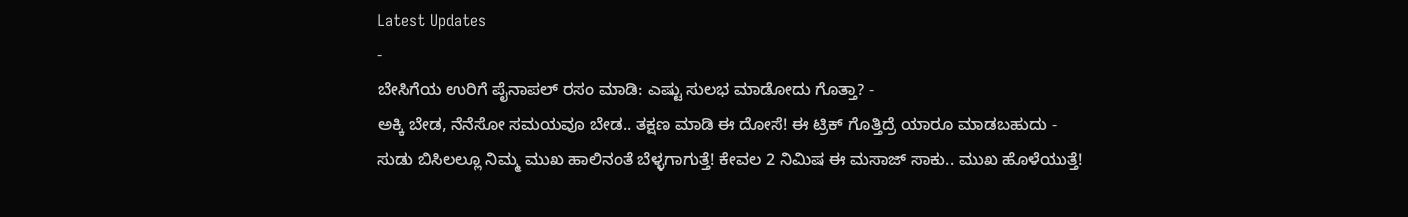Latest Updates
-
ಬೇಸಿಗೆಯ ಉರಿಗೆ ಪೈನಾಪಲ್ ರಸಂ ಮಾಡಿ: ಎಷ್ಟು ಸುಲಭ ಮಾಡೋದು ಗೊತ್ತಾ? -
ಅಕ್ಕಿ ಬೇಡ, ನೆನೆಸೋ ಸಮಯವೂ ಬೇಡ.. ತಕ್ಷಣ ಮಾಡಿ ಈ ದೋಸೆ! ಈ ಟ್ರಿಕ್ ಗೊತ್ತಿದ್ರೆ ಯಾರೂ ಮಾಡಬಹುದು -
ಸುಡು ಬಿಸಿಲಲ್ಲೂ ನಿಮ್ಮ ಮುಖ ಹಾಲಿನಂತೆ ಬೆಳ್ಳಗಾಗುತ್ತೆ! ಕೇವಲ 2 ನಿಮಿಷ ಈ ಮಸಾಜ್ ಸಾಕು.. ಮುಖ ಹೊಳೆಯುತ್ತೆ!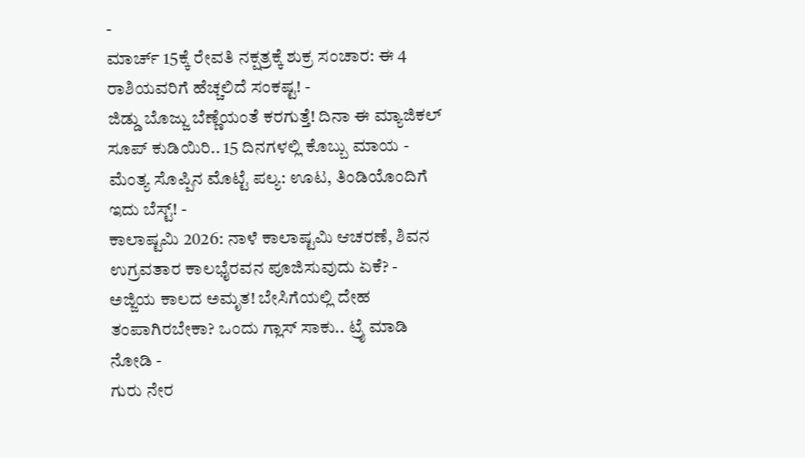-
ಮಾರ್ಚ್ 15ಕ್ಕೆ ರೇವತಿ ನಕ್ಷತ್ರಕ್ಕೆ ಶುಕ್ರ ಸಂಚಾರ: ಈ 4 ರಾಶಿಯವರಿಗೆ ಹೆಚ್ಚಲಿದೆ ಸಂಕಷ್ಟ! -
ಜಿಡ್ಡು ಬೊಜ್ಜು ಬೆಣ್ಣೆಯಂತೆ ಕರಗುತ್ತೆ! ದಿನಾ ಈ ಮ್ಯಾಜಿಕಲ್ ಸೂಪ್ ಕುಡಿಯಿರಿ.. 15 ದಿನಗಳಲ್ಲಿ ಕೊಬ್ಬು ಮಾಯ -
ಮೆಂತ್ಯ ಸೊಪ್ಪಿನ ಮೊಟ್ಟೆ ಪಲ್ಯ: ಊಟ, ತಿಂಡಿಯೊಂದಿಗೆ ಇದು ಬೆಸ್ಟ್! -
ಕಾಲಾಷ್ಟಮಿ 2026: ನಾಳೆ ಕಾಲಾಷ್ಟಮಿ ಆಚರಣೆ, ಶಿವನ ಉಗ್ರವತಾರ ಕಾಲಭೈರವನ ಪೂಜಿಸುವುದು ಏಕೆ? -
ಅಜ್ಜಿಯ ಕಾಲದ ಅಮೃತ! ಬೇಸಿಗೆಯಲ್ಲಿ ದೇಹ ತಂಪಾಗಿರಬೇಕಾ? ಒಂದು ಗ್ಲಾಸ್ ಸಾಕು.. ಟ್ರೈ ಮಾಡಿ ನೋಡಿ -
ಗುರು ನೇರ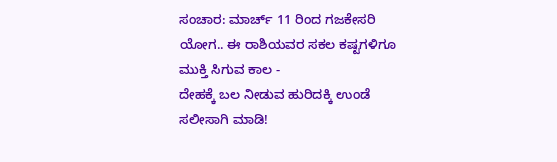ಸಂಚಾರ: ಮಾರ್ಚ್ 11 ರಿಂದ ಗಜಕೇಸರಿ ಯೋಗ.. ಈ ರಾಶಿಯವರ ಸಕಲ ಕಷ್ಟಗಳಿಗೂ ಮುಕ್ತಿ ಸಿಗುವ ಕಾಲ -
ದೇಹಕ್ಕೆ ಬಲ ನೀಡುವ ಹುರಿದಕ್ಕಿ ಉಂಡೆ ಸಲೀಸಾಗಿ ಮಾಡಿ!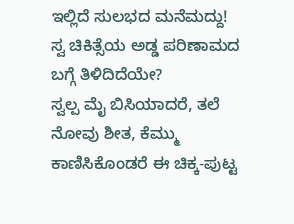ಇಲ್ಲಿದೆ ಸುಲಭದ ಮನೆಮದ್ದು!
ಸ್ವ ಚಿಕಿತ್ಸೆಯ ಅಡ್ಡ ಪರಿಣಾಮದ ಬಗ್ಗೆ ತಿಳಿದಿದೆಯೇ?
ಸ್ವಲ್ಪ ಮೈ ಬಿಸಿಯಾದರೆ, ತಲೆ ನೋವು ಶೀತ, ಕೆಮ್ಮು ಕಾಣಿಸಿಕೊಂಡರೆ ಈ ಚಿಕ್ಕ-ಪುಟ್ಟ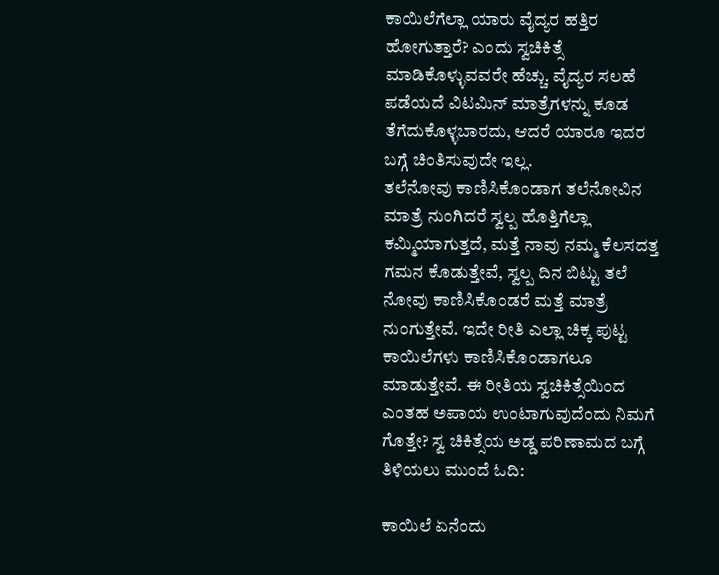ಕಾಯಿಲೆಗೆಲ್ಲಾ ಯಾರು ವೈದ್ಯರ ಹತ್ತಿರ ಹೋಗುತ್ತಾರೆ? ಎಂದು ಸ್ವಚಿಕಿತ್ಸೆ ಮಾಡಿಕೊಳ್ಳುವವರೇ ಹೆಚ್ಚು. ವೈದ್ಯರ ಸಲಹೆ ಪಡೆಯದೆ ವಿಟಮಿನ್ ಮಾತ್ರೆಗಳನ್ನು ಕೂಡ ತೆಗೆದುಕೊಳ್ಳಬಾರದು, ಆದರೆ ಯಾರೂ ಇದರ ಬಗ್ಗೆ ಚಿಂತಿಸುವುದೇ ಇಲ್ಲ.
ತಲೆನೋವು ಕಾಣಿಸಿಕೊಂಡಾಗ ತಲೆನೋವಿನ ಮಾತ್ರೆ ನುಂಗಿದರೆ ಸ್ವಲ್ಪ ಹೊತ್ತಿಗೆಲ್ಲಾ ಕಮ್ಮಿಯಾಗುತ್ತದೆ, ಮತ್ತೆ ನಾವು ನಮ್ಮ ಕೆಲಸದತ್ತ ಗಮನ ಕೊಡುತ್ತೇವೆ, ಸ್ವಲ್ಪ ದಿನ ಬಿಟ್ಟು ತಲೆ ನೋವು ಕಾಣಿಸಿಕೊಂಡರೆ ಮತ್ತೆ ಮಾತ್ರೆ ನುಂಗುತ್ತೇವೆ. ಇದೇ ರೀತಿ ಎಲ್ಲಾ ಚಿಕ್ಕ ಪುಟ್ಟ ಕಾಯಿಲೆಗಳು ಕಾಣಿಸಿಕೊಂಡಾಗಲೂ ಮಾಡುತ್ತೇವೆ. ಈ ರೀತಿಯ ಸ್ವಚಿಕಿತ್ಸೆಯಿಂದ ಎಂತಹ ಅಪಾಯ ಉಂಟಾಗುವುದೆಂದು ನಿಮಗೆ ಗೊತ್ತೇ? ಸ್ವ ಚಿಕಿತ್ಸೆಯ ಅಡ್ಡ ಪರಿಣಾಮದ ಬಗ್ಗೆ ತಿಳಿಯಲು ಮುಂದೆ ಓದಿ:

ಕಾಯಿಲೆ ಏನೆಂದು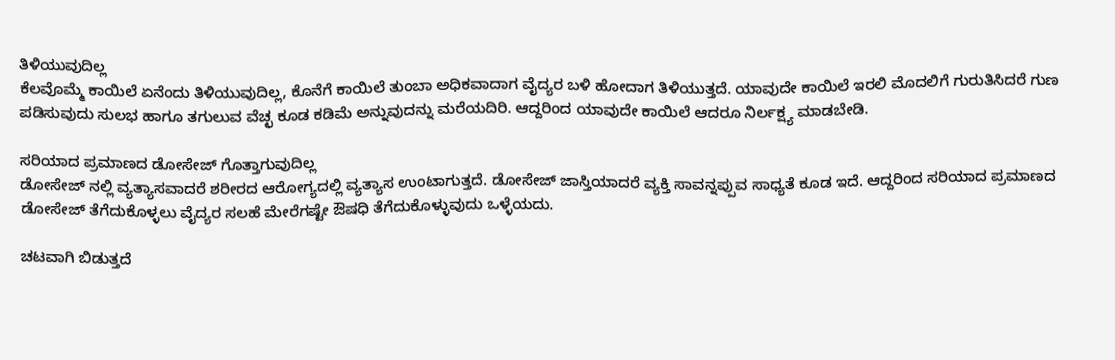ತಿಳಿಯುವುದಿಲ್ಲ
ಕೆಲವೊಮ್ಮೆ ಕಾಯಿಲೆ ಏನೆಂದು ತಿಳಿಯುವುದಿಲ್ಲ, ಕೊನೆಗೆ ಕಾಯಿಲೆ ತುಂಬಾ ಅಧಿಕವಾದಾಗ ವೈದ್ಯರ ಬಳಿ ಹೋದಾಗ ತಿಳಿಯುತ್ತದೆ. ಯಾವುದೇ ಕಾಯಿಲೆ ಇರಲಿ ಮೊದಲಿಗೆ ಗುರುತಿಸಿದರೆ ಗುಣ ಪಡಿಸುವುದು ಸುಲಭ ಹಾಗೂ ತಗುಲುವ ವೆಚ್ಛ ಕೂಡ ಕಡಿಮೆ ಅನ್ನುವುದನ್ನು ಮರೆಯದಿರಿ. ಆದ್ದರಿಂದ ಯಾವುದೇ ಕಾಯಿಲೆ ಆದರೂ ನಿರ್ಲಕ್ಷ್ಯ ಮಾಡಬೇಡಿ.

ಸರಿಯಾದ ಪ್ರಮಾಣದ ಡೋಸೇಜ್ ಗೊತ್ತಾಗುವುದಿಲ್ಲ
ಡೋಸೇಜ್ ನಲ್ಲಿ ವ್ಯತ್ಯಾಸವಾದರೆ ಶರೀರದ ಆರೋಗ್ಯದಲ್ಲಿ ವ್ಯತ್ಯಾಸ ಉಂಟಾಗುತ್ತದೆ. ಡೋಸೇಜ್ ಜಾಸ್ತಿಯಾದರೆ ವ್ಯಕ್ತಿ ಸಾವನ್ನಪ್ಪುವ ಸಾಧ್ಯತೆ ಕೂಡ ಇದೆ. ಆದ್ದರಿಂದ ಸರಿಯಾದ ಪ್ರಮಾಣದ ಡೋಸೇಜ್ ತೆಗೆದುಕೊಳ್ಳಲು ವೈದ್ಯರ ಸಲಹೆ ಮೇರೆಗಷ್ಟೇ ಔಷಧಿ ತೆಗೆದುಕೊಳ್ಳುವುದು ಒಳ್ಳೆಯದು.

ಚಟವಾಗಿ ಬಿಡುತ್ತದೆ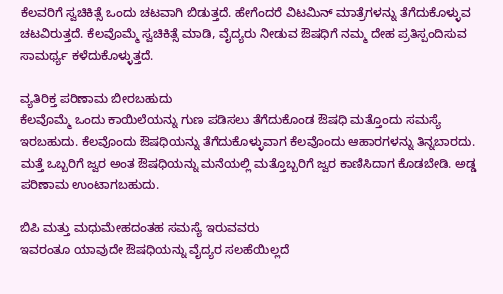ಕೆಲವರಿಗೆ ಸ್ವಚಿಕಿತ್ಸೆ ಒಂದು ಚಟವಾಗಿ ಬಿಡುತ್ತದೆ. ಹೇಗೆಂದರೆ ವಿಟಮಿನ್ ಮಾತ್ರೆಗಳನ್ನು ತೆಗೆದುಕೊಳ್ಳುವ ಚಟವಿರುತ್ತದೆ. ಕೆಲವೊಮ್ಮೆ ಸ್ವಚಿಕಿತ್ಸೆ ಮಾಡಿ, ವೈದ್ಯರು ನೀಡುವ ಔಷಧಿಗೆ ನಮ್ಮ ದೇಹ ಪ್ರತಿಸ್ಪಂದಿಸುವ ಸಾಮರ್ಥ್ಯ ಕಳೆದುಕೊಳ್ಳುತ್ತದೆ.

ವ್ಯತಿರಿಕ್ತ ಪರಿಣಾಮ ಬೀರಬಹುದು
ಕೆಲವೊಮ್ಮೆ ಒಂದು ಕಾಯಿಲೆಯನ್ನು ಗುಣ ಪಡಿಸಲು ತೆಗೆದುಕೊಂಡ ಔಷಧಿ ಮತ್ತೊಂದು ಸಮಸ್ಯೆ ಇರಬಹುದು. ಕೆಲವೊಂದು ಔಷಧಿಯನ್ನು ತೆಗೆದುಕೊಳ್ಳುವಾಗ ಕೆಲವೊಂದು ಆಹಾರಗಳನ್ನು ತಿನ್ನಬಾರದು. ಮತ್ತೆ ಒಬ್ಬರಿಗೆ ಜ್ವರ ಅಂತ ಔಷಧಿಯನ್ನು ಮನೆಯಲ್ಲಿ ಮತ್ತೊಬ್ಬರಿಗೆ ಜ್ವರ ಕಾಣಿಸಿದಾಗ ಕೊಡಬೇಡಿ. ಅಡ್ಡ ಪರಿಣಾಮ ಉಂಟಾಗಬಹುದು.

ಬಿಪಿ ಮತ್ತು ಮಧುಮೇಹದಂತಹ ಸಮಸ್ಯೆ ಇರುವವರು
ಇವರಂತೂ ಯಾವುದೇ ಔಷಧಿಯನ್ನು ವೈದ್ಯರ ಸಲಹೆಯಿಲ್ಲದೆ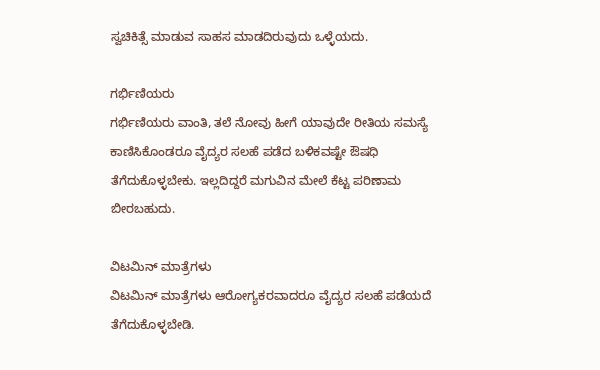ಸ್ವಚಿಕಿತ್ಸೆ ಮಾಡುವ ಸಾಹಸ ಮಾಡದಿರುವುದು ಒಳ್ಳೆಯದು.

ಗರ್ಭಿಣಿಯರು
ಗರ್ಭಿಣಿಯರು ವಾಂತಿ, ತಲೆ ನೋವು ಹೀಗೆ ಯಾವುದೇ ರೀತಿಯ ಸಮಸ್ಯೆ ಕಾಣಿಸಿಕೊಂಡರೂ ವೈದ್ಯರ ಸಲಹೆ ಪಡೆದ ಬಳಿಕವಷ್ಟೇ ಔಷಧಿ ತೆಗೆದುಕೊಳ್ಳಬೇಕು. ಇಲ್ಲದಿದ್ದರೆ ಮಗುವಿನ ಮೇಲೆ ಕೆಟ್ಟ ಪರಿಣಾಮ ಬೀರಬಹುದು.

ವಿಟಮಿನ್ ಮಾತ್ರೆಗಳು
ವಿಟಮಿನ್ ಮಾತ್ರೆಗಳು ಆರೋಗ್ಯಕರವಾದರೂ ವೈದ್ಯರ ಸಲಹೆ ಪಡೆಯದೆ ತೆಗೆದುಕೊಳ್ಳಬೇಡಿ.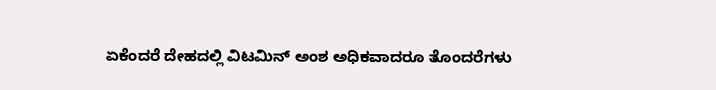ಏಕೆಂದರೆ ದೇಹದಲ್ಲಿ ವಿಟಮಿನ್ ಅಂಶ ಅಧಿಕವಾದರೂ ತೊಂದರೆಗಳು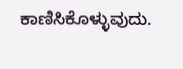ಕಾಣಿಸಿಕೊಳ್ಳುವುದು.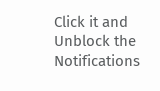Click it and Unblock the Notifications